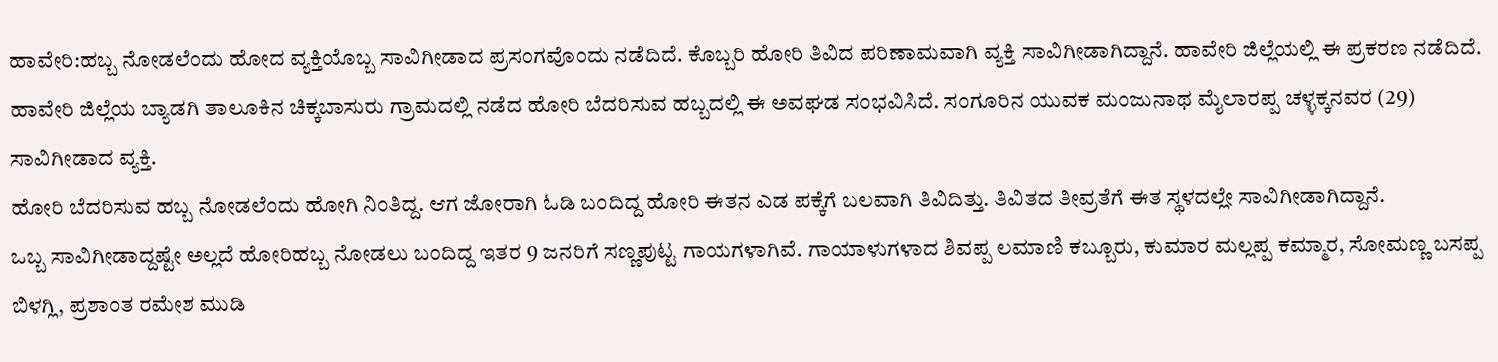ಹಾವೇರಿ:ಹಬ್ಬ ನೋಡಲೆಂದು ಹೋದ ವ್ಯಕ್ತಿಯೊಬ್ಬ ಸಾವಿಗೀಡಾದ ಪ್ರಸಂಗವೊಂದು ನಡೆದಿದೆ. ಕೊಬ್ಬರಿ ಹೋರಿ ತಿವಿದ ಪರಿಣಾಮವಾಗಿ ವ್ಯಕ್ತಿ ಸಾವಿಗೀಡಾಗಿದ್ದಾನೆ. ಹಾವೇರಿ ಜಿಲ್ಲೆಯಲ್ಲಿ ಈ ಪ್ರಕರಣ ನಡೆದಿದೆ.
ಹಾವೇರಿ ಜಿಲ್ಲೆಯ ಬ್ಯಾಡಗಿ ತಾಲೂಕಿನ ಚಿಕ್ಕಬಾಸುರು ಗ್ರಾಮದಲ್ಲಿ ನಡೆದ ಹೋರಿ ಬೆದರಿಸುವ ಹಬ್ಬದಲ್ಲಿ ಈ ಅವಘಡ ಸಂಭವಿಸಿದೆ. ಸಂಗೂರಿನ ಯುವಕ ಮಂಜುನಾಥ ಮೈಲಾರಪ್ಪ ಚಳ್ಳಕ್ಕನವರ (29) ಸಾವಿಗೀಡಾದ ವ್ಯಕ್ತಿ.
ಹೋರಿ ಬೆದರಿಸುವ ಹಬ್ಬ ನೋಡಲೆಂದು ಹೋಗಿ ನಿಂತಿದ್ದ. ಆಗ ಜೋರಾಗಿ ಓಡಿ ಬಂದಿದ್ದ ಹೋರಿ ಈತನ ಎಡ ಪಕ್ಕೆಗೆ ಬಲವಾಗಿ ತಿವಿದಿತ್ತು. ತಿವಿತದ ತೀವ್ರತೆಗೆ ಈತ ಸ್ಥಳದಲ್ಲೇ ಸಾವಿಗೀಡಾಗಿದ್ದಾನೆ.
ಒಬ್ಬ ಸಾವಿಗೀಡಾದ್ದಷ್ಟೇ ಅಲ್ಲದೆ ಹೋರಿಹಬ್ಬ ನೋಡಲು ಬಂದಿದ್ದ ಇತರ 9 ಜನರಿಗೆ ಸಣ್ಣಪುಟ್ಟ ಗಾಯಗಳಾಗಿವೆ. ಗಾಯಾಳುಗಳಾದ ಶಿವಪ್ಪ ಲಮಾಣಿ ಕಬ್ಬೂರು, ಕುಮಾರ ಮಲ್ಲಪ್ಪ ಕಮ್ಮಾರ, ಸೋಮಣ್ಣ ಬಸಪ್ಪ ಬಿಳಗ್ಲಿ, ಪ್ರಶಾಂತ ರಮೇಶ ಮುಡಿ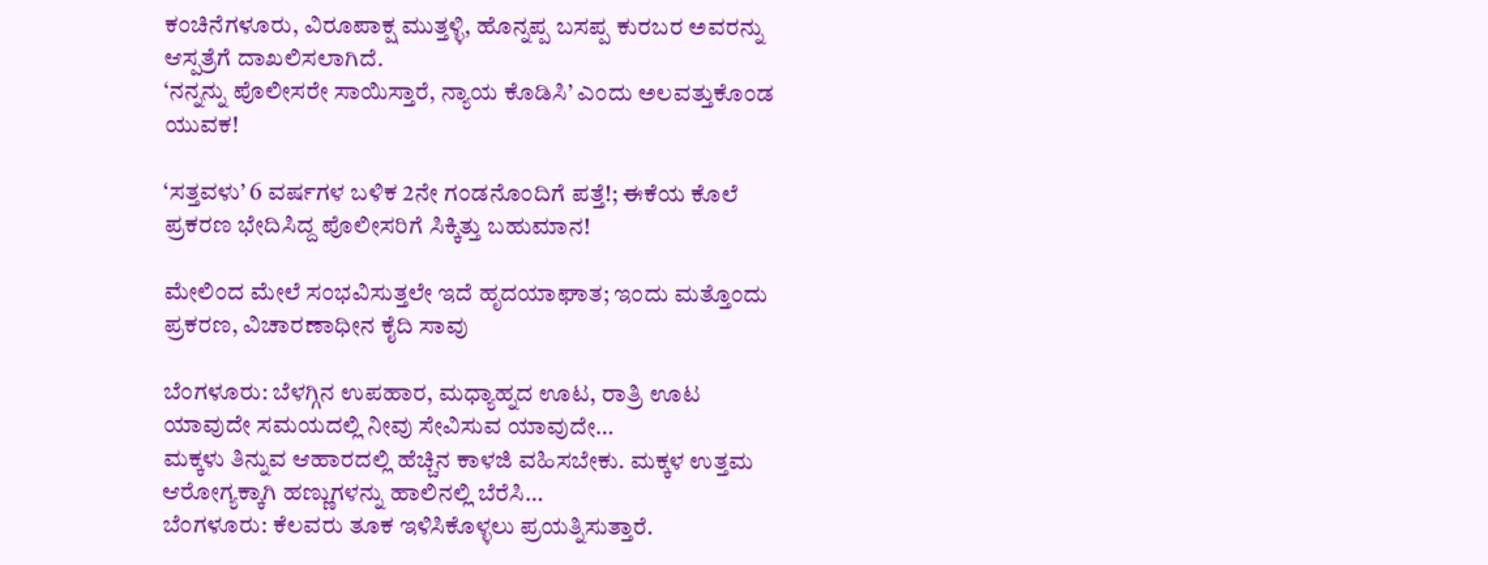ಕಂಚಿನೆಗಳೂರು, ವಿರೂಪಾಕ್ಷ ಮುತ್ತಳ್ಳಿ, ಹೊನ್ನಪ್ಪ ಬಸಪ್ಪ ಕುರಬರ ಅವರನ್ನು ಆಸ್ಪತ್ರೆಗೆ ದಾಖಲಿಸಲಾಗಿದೆ.
‘ನನ್ನನ್ನು ಪೊಲೀಸರೇ ಸಾಯಿಸ್ತಾರೆ, ನ್ಯಾಯ ಕೊಡಿಸಿ’ ಎಂದು ಅಲವತ್ತುಕೊಂಡ ಯುವಕ!

‘ಸತ್ತವಳು’ 6 ವರ್ಷಗಳ ಬಳಿಕ 2ನೇ ಗಂಡನೊಂದಿಗೆ ಪತ್ತೆ!; ಈಕೆಯ ಕೊಲೆ ಪ್ರಕರಣ ಭೇದಿಸಿದ್ದ ಪೊಲೀಸರಿಗೆ ಸಿಕ್ಕಿತ್ತು ಬಹುಮಾನ!

ಮೇಲಿಂದ ಮೇಲೆ ಸಂಭವಿಸುತ್ತಲೇ ಇದೆ ಹೃದಯಾಘಾತ; ಇಂದು ಮತ್ತೊಂದು ಪ್ರಕರಣ, ವಿಚಾರಣಾಧೀನ ಕೈದಿ ಸಾವು

ಬೆಂಗಳೂರು: ಬೆಳಗ್ಗಿನ ಉಪಹಾರ, ಮಧ್ಯಾಹ್ನದ ಊಟ, ರಾತ್ರಿ ಊಟ ಯಾವುದೇ ಸಮಯದಲ್ಲಿ ನೀವು ಸೇವಿಸುವ ಯಾವುದೇ…
ಮಕ್ಕಳು ತಿನ್ನುವ ಆಹಾರದಲ್ಲಿ ಹೆಚ್ಚಿನ ಕಾಳಜಿ ವಹಿಸಬೇಕು. ಮಕ್ಕಳ ಉತ್ತಮ ಆರೋಗ್ಯಕ್ಕಾಗಿ ಹಣ್ಣುಗಳನ್ನು ಹಾಲಿನಲ್ಲಿ ಬೆರೆಸಿ…
ಬೆಂಗಳೂರು: ಕೆಲವರು ತೂಕ ಇಳಿಸಿಕೊಳ್ಳಲು ಪ್ರಯತ್ನಿಸುತ್ತಾರೆ.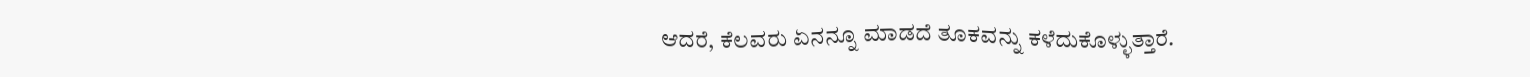ಆದರೆ, ಕೆಲವರು ಏನನ್ನೂ ಮಾಡದೆ ತೂಕವನ್ನು ಕಳೆದುಕೊಳ್ಳುತ್ತಾರೆ.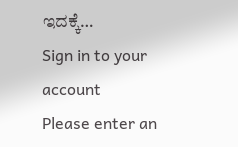ಇದಕ್ಕೆ…
Sign in to your account
Please enter an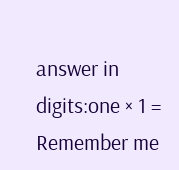answer in digits:one × 1 =
Remember me